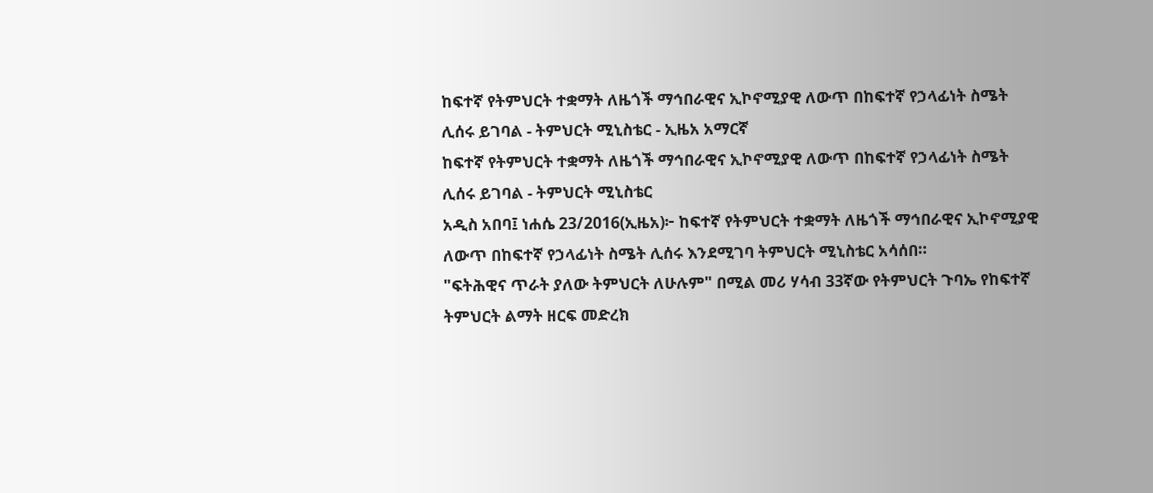ከፍተኛ የትምህርት ተቋማት ለዜጎች ማኅበራዊና ኢኮኖሚያዊ ለውጥ በከፍተኛ የኃላፊነት ስሜት ሊሰሩ ይገባል - ትምህርት ሚኒስቴር - ኢዜአ አማርኛ
ከፍተኛ የትምህርት ተቋማት ለዜጎች ማኅበራዊና ኢኮኖሚያዊ ለውጥ በከፍተኛ የኃላፊነት ስሜት ሊሰሩ ይገባል - ትምህርት ሚኒስቴር
አዲስ አበባ፤ ነሐሴ 23/2016(ኢዜአ)፦ ከፍተኛ የትምህርት ተቋማት ለዜጎች ማኅበራዊና ኢኮኖሚያዊ ለውጥ በከፍተኛ የኃላፊነት ስሜት ሊሰሩ እንደሚገባ ትምህርት ሚኒስቴር አሳሰበ።
"ፍትሕዊና ጥራት ያለው ትምህርት ለሁሉም" በሚል መሪ ሃሳብ 33ኛው የትምህርት ጉባኤ የከፍተኛ ትምህርት ልማት ዘርፍ መድረክ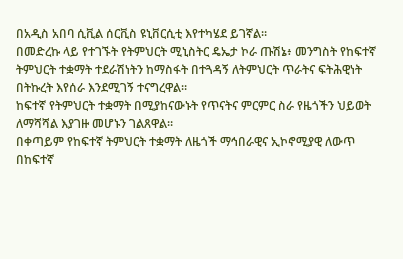በአዲስ አበባ ሲቪል ሰርቪስ ዩኒቨርሲቲ እየተካሄደ ይገኛል።
በመድረኩ ላይ የተገኙት የትምህርት ሚኒስትር ዴኤታ ኮራ ጡሽኔ፥ መንግስት የከፍተኛ ትምህርት ተቋማት ተደራሽነትን ከማስፋት በተጓዳኝ ለትምህርት ጥራትና ፍትሕዊነት በትኩረት እየሰራ እንደሚገኝ ተናግረዋል።
ከፍተኛ የትምህርት ተቋማት በሚያከናውኑት የጥናትና ምርምር ስራ የዜጎችን ህይወት ለማሻሻል እያገዙ መሆኑን ገልጸዋል።
በቀጣይም የከፍተኛ ትምህርት ተቋማት ለዜጎች ማኅበራዊና ኢኮኖሚያዊ ለውጥ በከፍተኛ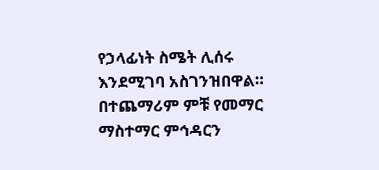የኃላፊነት ስሜት ሊሰሩ እንደሚገባ አስገንዝበዋል።
በተጨማሪም ምቹ የመማር ማስተማር ምኅዳርን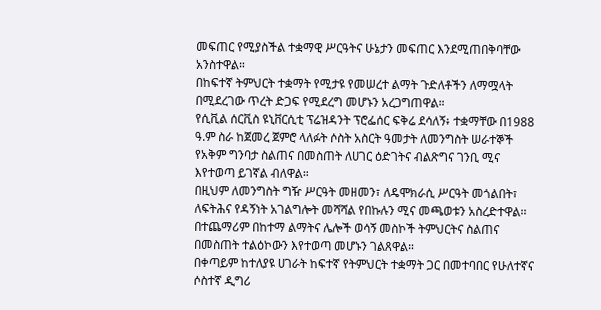መፍጠር የሚያስችል ተቋማዊ ሥርዓትና ሁኔታን መፍጠር እንደሚጠበቅባቸው አንስተዋል።
በከፍተኛ ትምህርት ተቋማት የሚታዩ የመሠረተ ልማት ጉድለቶችን ለማሟላት በሚደረገው ጥረት ድጋፍ የሚደረግ መሆኑን አረጋግጠዋል።
የሲቪል ሰርቪስ ዩኒቨርሲቲ ፕሬዝዳንት ፕሮፌሰር ፍቅሬ ደሳለኝ፥ ተቋማቸው በ1988 ዓ.ም ስራ ከጀመረ ጀምሮ ላለፉት ሶስት አስርት ዓመታት ለመንግስት ሠራተኞች የአቅም ግንባታ ስልጠና በመስጠት ለሀገር ዕድገትና ብልጽግና ገንቢ ሚና እየተወጣ ይገኛል ብለዋል።
በዚህም ለመንግስት ግዥ ሥርዓት መዘመን፣ ለዴሞክራሲ ሥርዓት መጎልበት፣ ለፍትሕና የዳኝነት አገልግሎት መሻሻል የበኩሉን ሚና መጫወቱን አስረድተዋል፡፡
በተጨማሪም በከተማ ልማትና ሌሎች ወሳኝ መስኮች ትምህርትና ስልጠና በመስጠት ተልዕኮውን እየተወጣ መሆኑን ገልጸዋል።
በቀጣይም ከተለያዩ ሀገራት ከፍተኛ የትምህርት ተቋማት ጋር በመተባበር የሁለተኛና ሶስተኛ ዲግሪ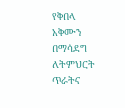የቅበላ አቅሙን በማሳደግ ለትምህርት ጥራትና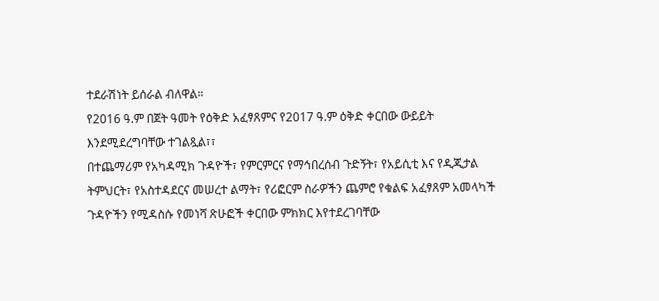ተደራሽነት ይሰራል ብለዋል።
የ2016 ዓ.ም በጀት ዓመት የዕቅድ አፈፃጸምና የ2017 ዓ.ም ዕቅድ ቀርበው ውይይት እንደሚደረግባቸው ተገልጿል፣፣
በተጨማሪም የአካዳሚክ ጉዳዮች፣ የምርምርና የማኅበረሰብ ጉድኝት፣ የአይሲቲ እና የዲጂታል ትምህርት፣ የአስተዳደርና መሠረተ ልማት፣ የሪፎርም ስራዎችን ጨምሮ የቁልፍ አፈፃጸም አመላካች ጉዳዮችን የሚዳስሱ የመነሻ ጽሁፎች ቀርበው ምክክር እየተደረገባቸው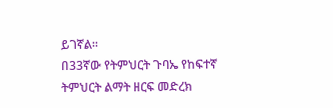ይገኛል።
በ33ኛው የትምህርት ጉባኤ የከፍተኛ ትምህርት ልማት ዘርፍ መድረክ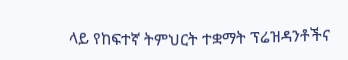ላይ የከፍተኛ ትምህርት ተቋማት ፕሬዝዳንቶችና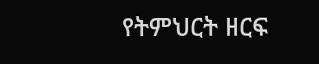የትምህርት ዘርፍ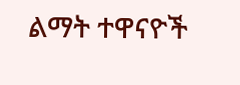ልማት ተዋናዮች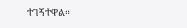ተገኝተዋል።